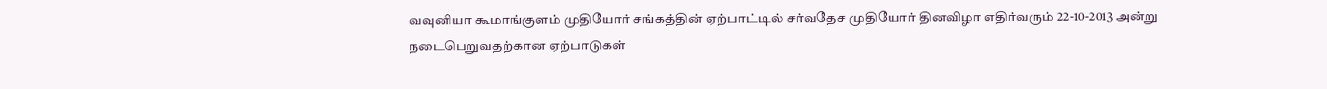வவுனியா கூமாங்குளம் முதியோர் சங்கத்தின் ஏற்பாட்டில் சர்வதேச முதியோர் தினவிழா எதிர்வரும் 22-10-2013 அன்று நடைபெறுவதற்கான ஏற்பாடுகள்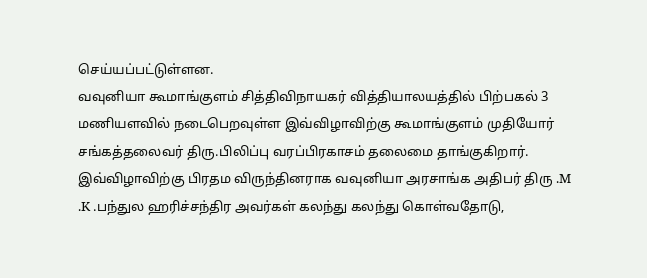செய்யப்பட்டுள்ளன.
வவுனியா கூமாங்குளம் சித்திவிநாயகர் வித்தியாலயத்தில் பிற்பகல் 3 மணியளவில் நடைபெறவுள்ள இவ்விழாவிற்கு கூமாங்குளம் முதியோர் சங்கத்தலைவர் திரு.பிலிப்பு வரப்பிரகாசம் தலைமை தாங்குகிறார்.
இவ்விழாவிற்கு பிரதம விருந்தினராக வவுனியா அரசாங்க அதிபர் திரு .M .K .பந்துல ஹரிச்சந்திர அவர்கள் கலந்து கலந்து கொள்வதோடு,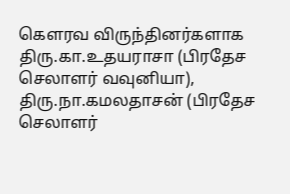கௌரவ விருந்தினர்களாக திரு.கா.உதயராசா (பிரதேச செலாளர் வவுனியா), திரு.நா.கமலதாசன் (பிரதேச செலாளர்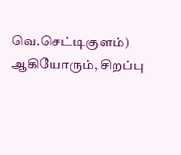வெ.செட்டிகுளம்) ஆகியோரும், சிறப்பு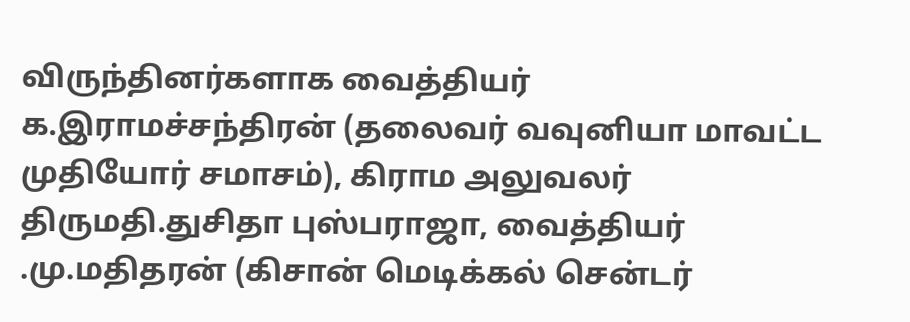விருந்தினர்களாக வைத்தியர் க.இராமச்சந்திரன் (தலைவர் வவுனியா மாவட்ட முதியோர் சமாசம்), கிராம அலுவலர் திருமதி.துசிதா புஸ்பராஜா, வைத்தியர் .மு.மதிதரன் (கிசான் மெடிக்கல் சென்டர்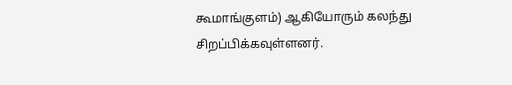கூமாங்குளம்) ஆகியோரும் கலந்து சிறப்பிக்கவுள்ளனர்.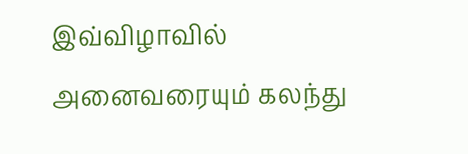இவ்விழாவில் அனைவரையும் கலந்து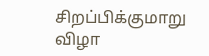சிறப்பிக்குமாறு விழா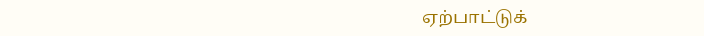ஏற்பாட்டுக்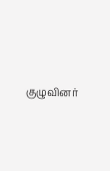குழுவினர்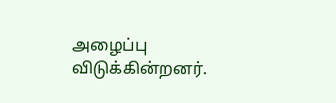அழைப்பு விடுக்கின்றனர்.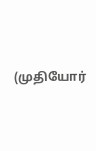(முதியோர்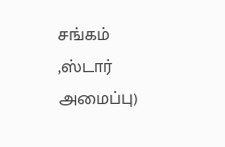சங்கம் ,ஸ்டார் அமைப்பு)